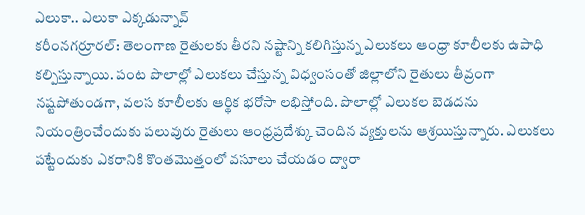ఎలుకా.. ఎలుకా ఎక్కడున్నావ్
కరీంనగర్రూరల్: తెలంగాణ రైతులకు తీరని నష్టాన్ని కలిగిస్తున్న ఎలుకలు ఆంధ్రా కూలీలకు ఉపాధి కల్పిస్తున్నాయి. పంట పొలాల్లో ఎలుకలు చేస్తున్న విధ్వంసంతో జిల్లాలోని రైతులు తీవ్రంగా నష్టపోతుండగా, వలస కూలీలకు ఆర్థిక భరోసా లభిస్తోంది. పొలాల్లో ఎలుకల బెడదను నియంత్రించేందుకు పలువురు రైతులు ఆంధ్రప్రదేశ్కు చెందిన వ్యక్తులను ఆశ్రయిస్తున్నారు. ఎలుకలు పట్టేందుకు ఎకరానికి కొంతమొత్తంలో వసూలు చేయడం ద్వారా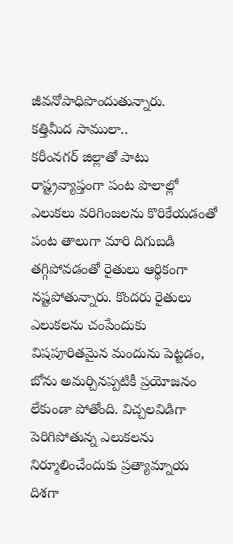జీవనోపాధిపొందుతున్నారు.
కత్తిమీద సాములా..
కరీంనగర్ జిల్లాతో పాటు రాష్ట్రవ్యాప్తంగా పంట పొలాల్లో ఎలుకలు వరిగింజలను కొరికేయడంతో పంట తాలుగా మారి దిగుబడి తగ్గిపోవడంతో రైతులు ఆర్థికంగా నష్టపోతున్నారు. కొందరు రైతులు ఎలుకలను చంపేందుకు విషపూరితమైన మందును పెట్టడం, బోను అమర్చినప్పటికీ ప్రయోజనం లేకుండా పోతోంది. విచ్చలవిడిగా పెరిగిపోతున్న ఎలుకలను నిర్మూలించేందుకు ప్రత్యామ్నాయ దిశగా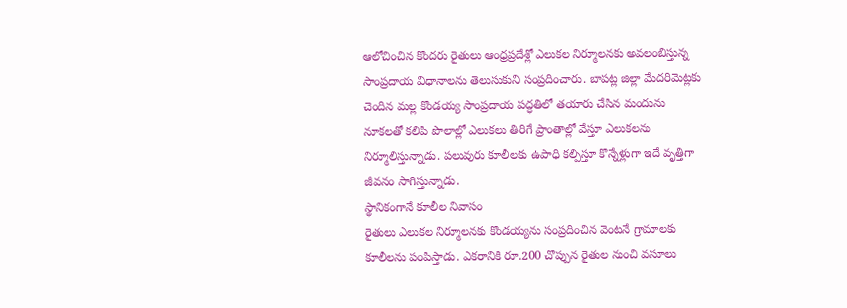ఆలోచించిన కొందరు రైతులు ఆంధ్రప్రదేశ్లో ఎలుకల నిర్మూలనకు అవలంబిస్తున్న సాంప్రదాయ విధానాలను తెలుసుకుని సంప్రదించారు. బాపట్ల జిల్లా మేదరిమెట్లకు చెందిన మల్ల కొండయ్య సాంప్రదాయ పద్ధతిలో తయారు చేసిన మందును నూకలతో కలిపి పొలాల్లో ఎలుకలు తిరిగే ప్రాంతాల్లో వేస్తూ ఎలుకలను నిర్మూలిస్తున్నాడు. పలువురు కూలీలకు ఉపాధి కల్పిస్తూ కొన్నేళ్లుగా ఇదే వృత్తిగా జీవనం సాగిస్తున్నాడు.
స్థానికంగానే కూలీల నివాసం
రైతులు ఎలుకల నిర్మూలనకు కొండయ్యను సంప్రదించిన వెంటనే గ్రామాలకు కూలీలను పంపిస్తాడు. ఎకరానికి రూ.200 చొప్పున రైతుల నుంచి వసూలు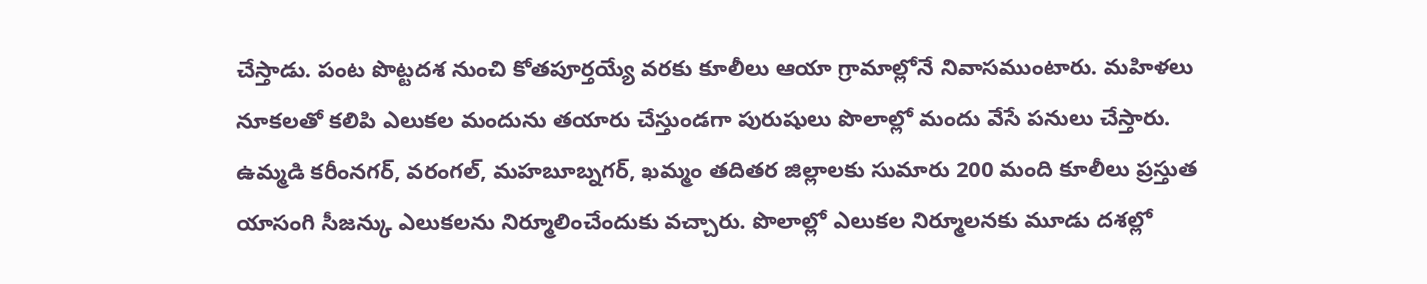చేస్తాడు. పంట పొట్టదశ నుంచి కోతపూర్తయ్యే వరకు కూలీలు ఆయా గ్రామాల్లోనే నివాసముంటారు. మహిళలు నూకలతో కలిపి ఎలుకల మందును తయారు చేస్తుండగా పురుషులు పొలాల్లో మందు వేసే పనులు చేస్తారు. ఉమ్మడి కరీంనగర్, వరంగల్, మహబూబ్నగర్, ఖమ్మం తదితర జిల్లాలకు సుమారు 200 మంది కూలీలు ప్రస్తుత యాసంగి సీజన్కు ఎలుకలను నిర్మూలించేందుకు వచ్చారు. పొలాల్లో ఎలుకల నిర్మూలనకు మూడు దశల్లో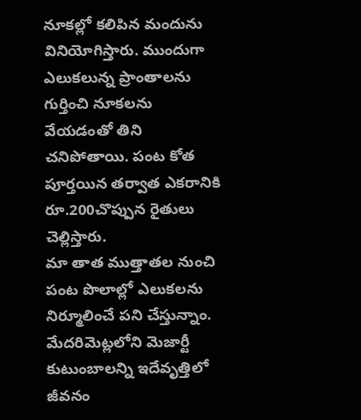నూకల్లో కలిపిన మందును వినియోగిస్తారు. ముందుగా ఎలుకలున్న ప్రాంతాలను గుర్తించి నూకలను వేయడంతో తిని చనిపోతాయి. పంట కోత పూర్తయిన తర్వాత ఎకరానికి రూ.200చొప్పున రైతులు చెల్లిస్తారు.
మా తాత ముత్తాతల నుంచి పంట పొలాల్లో ఎలుకలను నిర్మూలించే పని చేస్తున్నాం. మేదరిమెట్లలోని మెజార్టీ కుటుంబాలన్ని ఇదేవృత్తిలో జీవనం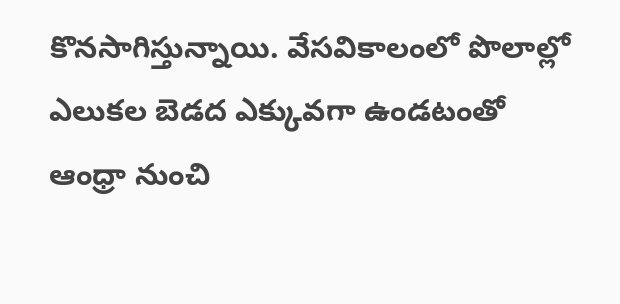కొనసాగిస్తున్నాయి. వేసవికాలంలో పొలాల్లో ఎలుకల బెడద ఎక్కువగా ఉండటంతో ఆంధ్రా నుంచి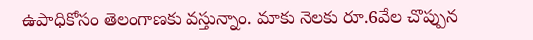ఉపాధికోసం తెలంగాణకు వస్తున్నాం. మాకు నెలకు రూ.6వేల చొప్పున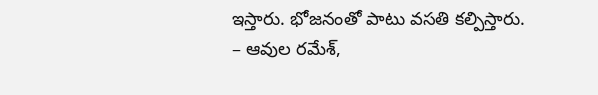ఇస్తారు. భోజనంతో పాటు వసతి కల్పిస్తారు.
– ఆవుల రమేశ్,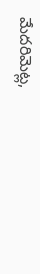మేదరిమెట్ల,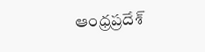ఆంధ్రప్రదేశ్